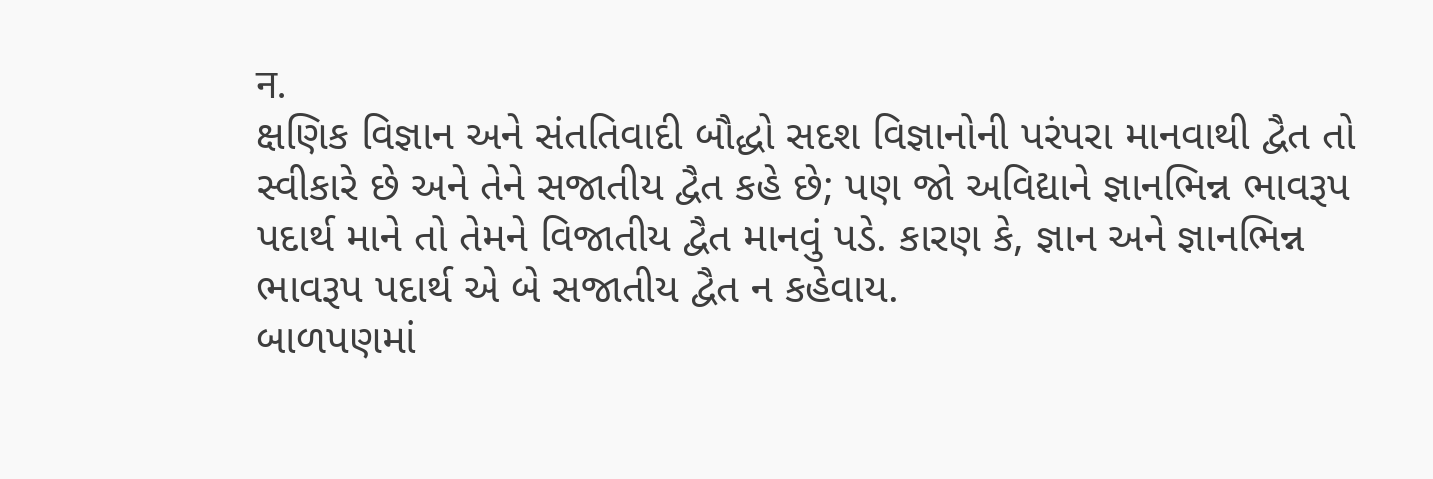न.
ક્ષણિક વિજ્ઞાન અને સંતતિવાદી બૌદ્ધો સદશ વિજ્ઞાનોની પરંપરા માનવાથી દ્વૈત તો સ્વીકારે છે અને તેને સજાતીય દ્વૈત કહે છે; પણ જો અવિદ્યાને જ્ઞાનભિન્ન ભાવરૂપ પદાર્થ માને તો તેમને વિજાતીય દ્વૈત માનવું પડે. કારણ કે, જ્ઞાન અને જ્ઞાનભિન્ન ભાવરૂપ પદાર્થ એ બે સજાતીય દ્વૈત ન કહેવાય.
બાળપણમાં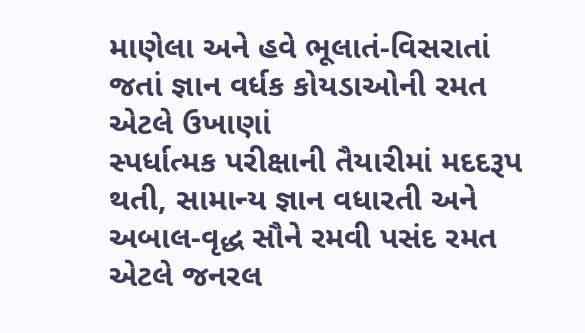માણેલા અને હવે ભૂલાતં-વિસરાતાં જતાં જ્ઞાન વર્ધક કોયડાઓની રમત એટલે ઉખાણાં
સ્પર્ધાત્મક પરીક્ષાની તૈયારીમાં મદદરૂપ થતી, સામાન્ય જ્ઞાન વધારતી અને અબાલ-વૃદ્ધ સૌને રમવી પસંદ રમત એટલે જનરલ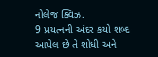નોલેજ ક્વિઝ.
9 પ્રયત્નની અંદર કયો શબ્દ આપેલ છે તે શોધી અને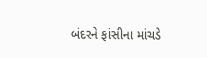બંદરને ફાંસીના માંચડે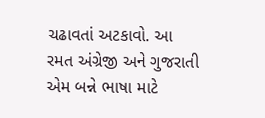ચઢાવતાં અટકાવો. આ રમત અંગ્રેજી અને ગુજરાતી એમ બન્ને ભાષા માટે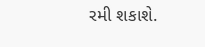રમી શકાશે.